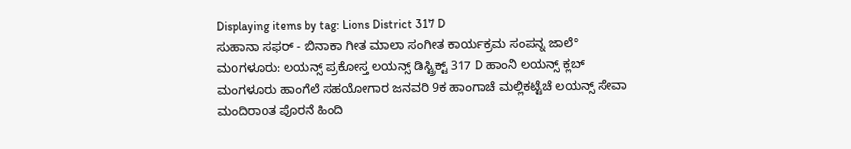Displaying items by tag: Lions District 317 D
ಸುಹಾನಾ ಸಫರ್ - ಬಿನಾಕಾ ಗೀತ ಮಾಲಾ ಸಂಗೀತ ಕಾರ್ಯಕ್ರಮ ಸಂಪನ್ನ ಜಾಲೆ°
ಮoಗಳೂರು: ಲಯನ್ಸ್ ಪ್ರಕೋಸ್ತ ಲಯನ್ಸ್ ಡಿಸ್ಟ್ರಿಕ್ಟ್ 317 D ಹಾಂನಿ ಲಯನ್ಸ್ ಕ್ಲಬ್ ಮಂಗಳೂರು ಹಾಂಗೆಲೆ ಸಹಯೋಗಾರ ಜನವರಿ 9ಕ ಹಾಂಗಾಚೆ ಮಲ್ಲಿಕಟ್ಟೆಚೆ ಲಯನ್ಸ್ ಸೇವಾ ಮಂದಿರಾoತ ಪೊರನೆ ಹಿಂದಿ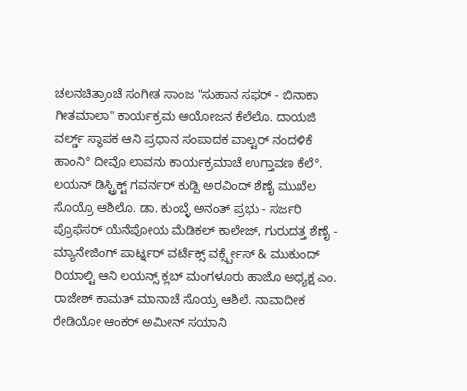ಚಲನಚಿತ್ರಾಂಚೆ ಸಂಗೀತ ಸಾಂಜ "ಸುಹಾನ ಸಫರ್ - ಬಿನಾಕಾ ಗೀತಮಾಲಾ" ಕಾರ್ಯಕ್ರಮ ಆಯೋಜನ ಕೆಲೆಲೊ. ದಾಯಜಿ ವರ್ಲ್ಡ್ ಸ್ಥಾಪಕ ಆನಿ ಪ್ರಧಾನ ಸಂಪಾದಕ ವಾಲ್ಟರ್ ನಂದಳಿಕೆ ಹಾಂನಿ° ದೀವೊ ಲಾವನು ಕಾರ್ಯಕ್ರಮಾಚೆ ಉಗ್ತಾವಣ ಕೆಲೆ°. ಲಯನ್ ಡಿಸ್ಟ್ರಿಕ್ಟ್ ಗವರ್ನರ್ ಕುಡ್ಪಿ ಅರವಿಂದ್ ಶೆಣೈ ಮುಖೆಲ ಸೊಯ್ರೊ ಆಶಿಲೊ. ಡಾ. ಕುಂಬ್ಳೆ ಅನಂತ್ ಪ್ರಭು - ಸರ್ಜರಿ ಪ್ರೊಫೆಸರ್ ಯೆನೆಪೋಯ ಮೆಡಿಕಲ್ ಕಾಲೇಜ್, ಗುರುದತ್ತ ಶೆಣೈ - ಮ್ಯಾನೇಜಿಂಗ್ ಪಾರ್ಟ್ನರ್ ವರ್ಟೆಕ್ಸ್ ವರ್ಕ್ಸ್ಪೇಸ್ & ಮುಕುಂದ್ ರಿಯಾಲ್ಟಿ ಆನಿ ಲಯನ್ಸ್ ಕ್ಲಬ್ ಮಂಗಳೂರು ಹಾಜೊ ಅಧ್ಯಕ್ಷ ಎಂ. ರಾಜೇಶ್ ಕಾಮತ್ ಮಾನಾಚೆ ಸೊಯ್ರ ಆಶಿಲೆ. ನಾವಾದೀಕ ರೇಡಿಯೋ ಆಂಕರ್ ಅಮೀನ್ ಸಯಾನಿ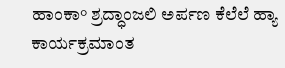ಹಾಂಕಾ° ಶ್ರದ್ಧಾಂಜಲಿ ಅರ್ಪಣ ಕೆಲೆಲೆ ಹ್ಯಾ ಕಾರ್ಯಕ್ರಮಾಂತ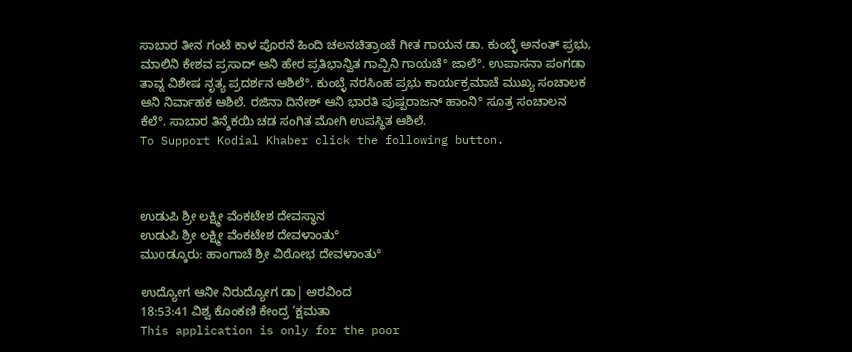ಸಾಬಾರ ತೀನ ಗಂಟೆ ಕಾಳ ಪೊರನೆ ಹಿಂದಿ ಚಲನಚಿತ್ರಾಂಚೆ ಗೀತ ಗಾಯನ ಡಾ. ಕುಂಬ್ಳೆ ಅನಂತ್ ಪ್ರಭು, ಮಾಲಿನಿ ಕೇಶವ ಪ್ರಸಾದ್ ಆನಿ ಹೇರ ಪ್ರತಿಭಾನ್ವಿತ ಗಾವ್ಪಿನಿ ಗಾಯಚೆ° ಜಾಲೆ°. ಉಪಾಸನಾ ಪಂಗಡಾ ತಾವ್ನ ವಿಶೇಷ ನೃತ್ಯ ಪ್ರದರ್ಶನ ಆಶಿಲೆ°. ಕುಂಬ್ಳೆ ನರಸಿಂಹ ಪ್ರಭು ಕಾರ್ಯಕ್ರಮಾಚೆ ಮುಖ್ಯ ಸಂಚಾಲಕ ಆನಿ ನಿರ್ವಾಹಕ ಆಶಿಲೆ. ರಜಿನಾ ದಿನೇಶ್ ಆನಿ ಭಾರತಿ ಪುಷ್ಪರಾಜನ್ ಹಾಂನಿ° ಸೂತ್ರ ಸಂಚಾಲನ ಕೆಲೆ°. ಸಾಬಾರ ತಿನ್ಶೆಕಯಿ ಚಡ ಸಂಗಿತ ಮೋಗಿ ಉಪಸ್ಥಿತ ಆಶಿಲೆ.
To Support Kodial Khaber click the following button.



ಉಡುಪಿ ಶ್ರೀ ಲಕ್ಷ್ಮೀ ವೆಂಕಟೇಶ ದೇವಸ್ಥಾನ
ಉಡುಪಿ ಶ್ರೀ ಲಕ್ಷ್ಮೀ ವೆಂಕಟೇಶ ದೇವಳಾಂತು°
ಮುοಡ್ಕೂರು: ಹಾಂಗಾಚೆ ಶ್ರೀ ವಿಠೋಭ ದೇವಳಾಂತು°

ಉದ್ಯೋಗ ಆನೀ ನಿರುದ್ಯೋಗ ಡಾ| ಅರವಿಂದ
18:53:41 ವಿಶ್ವ ಕೊಂಕಣಿ ಕೇಂದ್ರ ‘ಕ್ಷಮತಾ
This application is only for the poor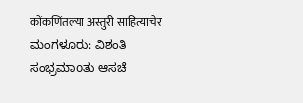कोंकणिंतल्या अस्तुरी साहित्याचेर
ಮಂಗಳೂರು: ವಿಶಂತಿ ಸಂಭ್ರಮಾοತು ಆಸಚೆ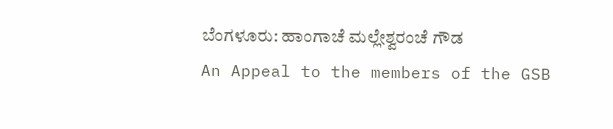ಬೆಂಗಳೂರು: ಹಾಂಗಾಚೆ ಮಲ್ಲೇಶ್ವರಂಚೆ ಗೌಡ
An Appeal to the members of the GSB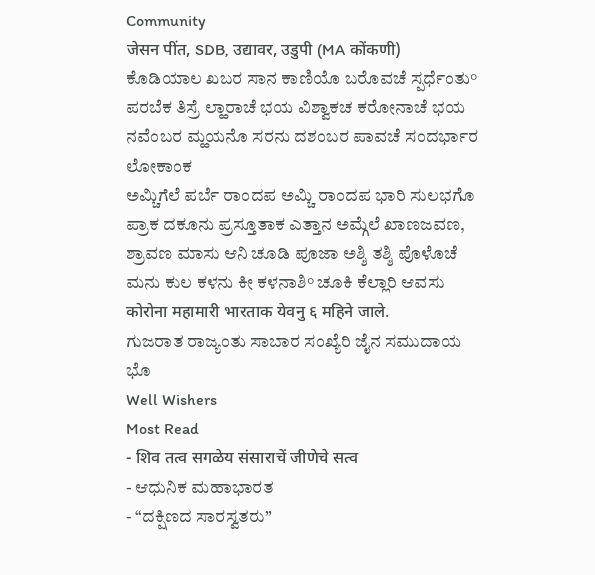Community
जेसन पींत, SDB, उद्यावर, उडुपी (MA कोंकणी)
ಕೊಡಿಯಾಲ ಖಬರ ಸಾನ ಕಾಣಿಯೊ ಬರೊವಚೆ ಸ್ಪರ್ಧೆಂತು°
ಪರಬೆಕ ತಿಸ್ರೆ ಲ್ಹಾರಾಚೆ ಭಯ ವಿಶ್ವಾಕಚ ಕರೋನಾಚೆ ಭಯ
ನವೆಂಬರ ಮ್ಹಯನೊ ಸರನು ದಶಂಬರ ಪಾವಚೆ ಸಂದರ್ಭಾರ ಲೋಕಾಂಕ
ಅಮ್ಚಿಗೆಲೆ ಪರ್ಬೆ ರಾಂದಪ ಅಮ್ಚಿ ರಾಂದಪ ಭಾರಿ ಸುಲಭಗೊ
ಪ್ರಾಕ ದಕೂನು ಪ್ರಸ್ತೂತಾಕ ಎತ್ತಾನ ಅಮ್ಗೆಲೆ ಖಾಣಜವಣ,
ಶ್ರಾವಣ ಮಾಸು ಆನಿ ಚೂಡಿ ಪೂಜಾ ಅಶ್ಶಿ ತಶ್ಶಿ ಪೊಳೊಚೆ
ಮನು ಕುಲ ಕಳನು ಕೀ ಕಳನಾಶಿ° ಚೂಕಿ ಕೆಲ್ಲಾರಿ ಆವಸು
कोरोना महामारी भारताक येवनु ६ महिने जाले.
ಗುಜರಾತ ರಾಜ್ಯಂತು ಸಾಬಾರ ಸಂಖ್ಯೆರಿ ಜೈನ ಸಮುದಾಯ ಭೊ
Well Wishers
Most Read
- शिव तत्व सगळेय संसाराचें जीणेचे सत्व
- ಆಧುನಿಕ ಮಹಾಭಾರತ
- “ದಕ್ಷಿಣದ ಸಾರಸ್ವತರು”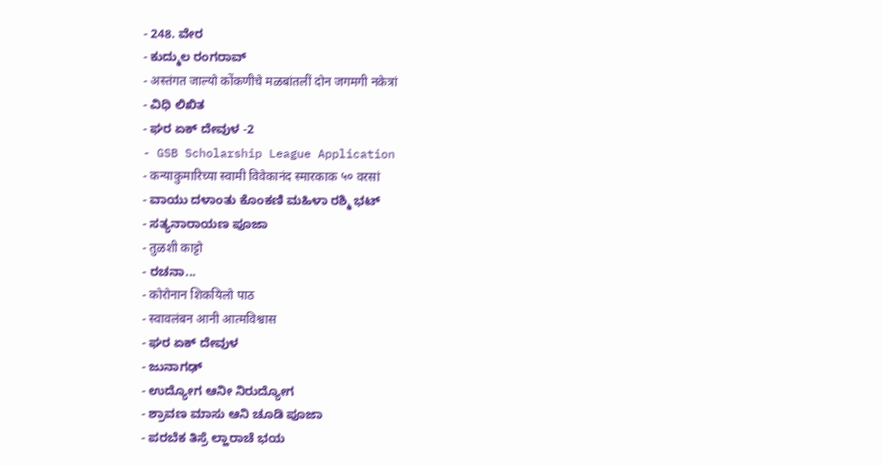- 248. ವೇರ
- ಕುದ್ಮುಲ ರಂಗರಾವ್
- अस्तंगत जाल्यो कोंकणीचे मळबांतलीं दोन जगमगी नकेत्रां
- ವಿಧಿ ಲಿಖಿತ
- ಘರ ಏಕ್ ದೇವುಳ -2
- GSB Scholarship League Application
- कन्याकुमारिच्या स्वामी विवेकानंद स्मारकाक ५० वरसां
- ವಾಯು ದಳಾಂತು ಕೊಂಕಣಿ ಮಹಿಳಾ ರಶ್ಮಿ ಭಟ್
- ಸತ್ಯನಾರಾಯಣ ಪೂಜಾ
- तुळशी काट्टो
- ರಚನಾ...
- कोरोनान शिकयिलो पाठ
- स्वावलंबन आनी आत्मविश्वास
- ಘರ ಏಕ್ ದೇವುಳ
- ಜುನಾಗಢ್
- ಉದ್ಯೋಗ ಆನೀ ನಿರುದ್ಯೋಗ
- ಶ್ರಾವಣ ಮಾಸು ಆನಿ ಚೂಡಿ ಪೂಜಾ
- ಪರಬೆಕ ತಿಸ್ರೆ ಲ್ಹಾರಾಚೆ ಭಯ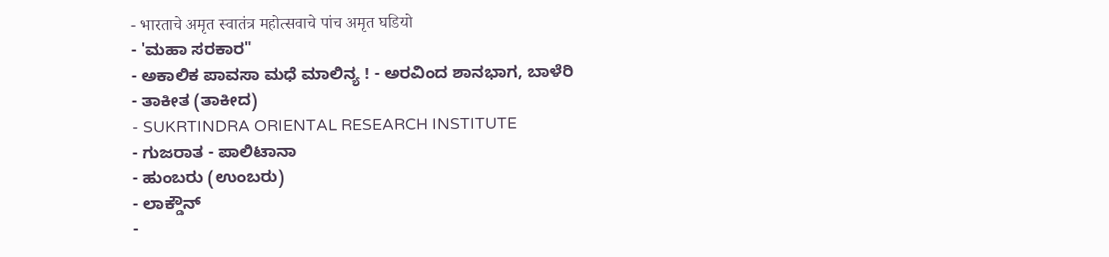- भारताचे अमृत स्वातंत्र महोत्सवाचे पांच अमृत घडियो
- 'ಮಹಾ ಸರಕಾರ"
- ಅಕಾಲಿಕ ಪಾವಸಾ ಮಧೆ ಮಾಲಿನ್ಯ ! - ಅರವಿಂದ ಶಾನಭಾಗ, ಬಾಳೆರಿ
- ತಾಕೀತ (ತಾಕೀದ)
- SUKRTINDRA ORIENTAL RESEARCH INSTITUTE
- ಗುಜರಾತ - ಪಾಲಿಟಾನಾ
- ಹುಂಬರು (ಉಂಬರು)
- ಲಾಕ್ಡೌನ್
-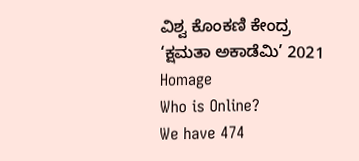ವಿಶ್ವ ಕೊಂಕಣಿ ಕೇಂದ್ರ ‘ಕ್ಷಮತಾ ಅಕಾಡೆಮಿ’ 2021
Homage
Who is Online?
We have 474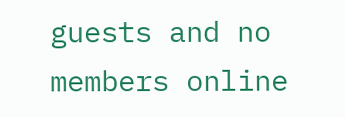guests and no members online